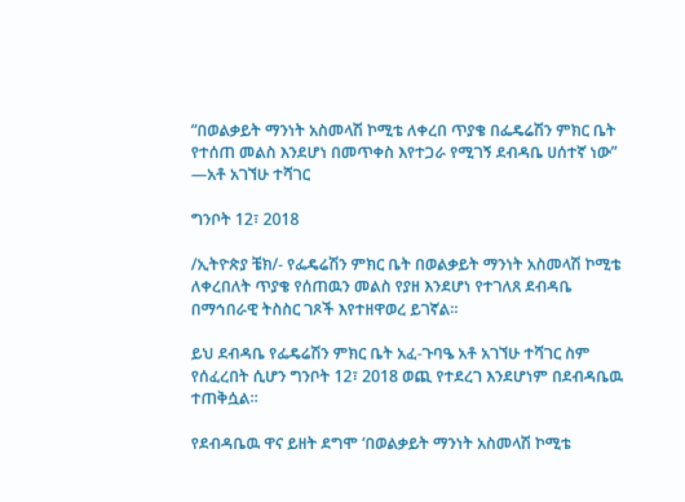“በወልቃይት ማንነት አስመላሽ ኮሚቴ ለቀረበ ጥያቄ በፌዴሬሽን ምክር ቤት የተሰጠ መልስ እንደሆነ በመጥቀስ እየተጋራ የሚገኝ ደብዳቤ ሀሰተኛ ነው” —አቶ አገኘሁ ተሻገር

ግንቦት 12፣ 2018

/ኢትዮጵያ ቼክ/- የፌዴሬሽን ምክር ቤት በወልቃይት ማንነት አስመላሽ ኮሚቴ ለቀረበለት ጥያቄ የሰጠዉን መልስ የያዘ እንደሆነ የተገለጸ ደብዳቤ በማኅበራዊ ትስስር ገጾች እየተዘዋወረ ይገኛል።

ይህ ደብዳቤ የፌዴሬሽን ምክር ቤት አፈ-ጉባዔ አቶ አገኘሁ ተሻገር ስም የሰፈረበት ሲሆን ግንቦት 12፣ 2018 ወጪ የተደረገ እንደሆነም በደብዳቤዉ ተጠቅሷል።

የደብዳቤዉ ዋና ይዘት ደግሞ ‘በወልቃይት ማንነት አስመላሽ ኮሚቴ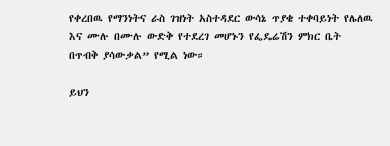የቀረበዉ የማንነትና ራስ ገዝነት አስተዳደር ውሳኔ ጥያቄ ተቀባይነት የሌለዉ እና ሙሉ በሙሉ ውድቅ የተደረገ መሆኑን የፌዴሬሽን ምክር ቤት በጥብቅ ያሳውቃል” የሚል ነው።

ይህን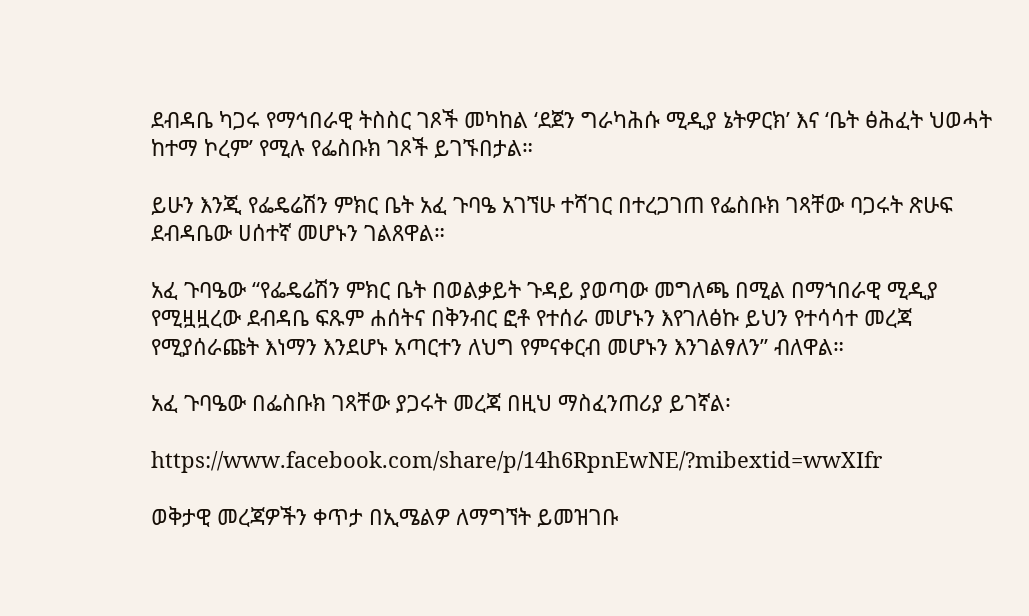ደብዳቤ ካጋሩ የማኅበራዊ ትስስር ገጾች መካከል ‘ደጀን ግራካሕሱ ሚዲያ ኔትዎርክ’ እና ‘ቤት ፅሕፈት ህወሓት ከተማ ኮረም’ የሚሉ የፌስቡክ ገጾች ይገኙበታል።

ይሁን እንጂ የፌዴሬሽን ምክር ቤት አፈ ጉባዔ አገኘሁ ተሻገር በተረጋገጠ የፌስቡክ ገጻቸው ባጋሩት ጽሁፍ ደብዳቤው ሀሰተኛ መሆኑን ገልጸዋል።

አፈ ጉባዔው “የፌዴሬሽን ምክር ቤት በወልቃይት ጉዳይ ያወጣው መግለጫ በሚል በማኀበራዊ ሚዲያ የሚዟዟረው ደብዳቤ ፍጹም ሐሰትና በቅንብር ፎቶ የተሰራ መሆኑን እየገለፅኩ ይህን የተሳሳተ መረጃ የሚያሰራጩት እነማን እንደሆኑ አጣርተን ለህግ የምናቀርብ መሆኑን እንገልፃለን” ብለዋል።

አፈ ጉባዔው በፌስቡክ ገጻቸው ያጋሩት መረጃ በዚህ ማስፈንጠሪያ ይገኛል፡

https://www.facebook.com/share/p/14h6RpnEwNE/?mibextid=wwXIfr

ወቅታዊ መረጃዎችን ቀጥታ በኢሜልዎ ለማግኘት ይመዝገቡ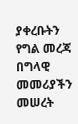ያቀረቡትን የግል መረጃ በግላዊ መመሪያችን መሠረት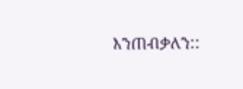እንጠብቃለን::